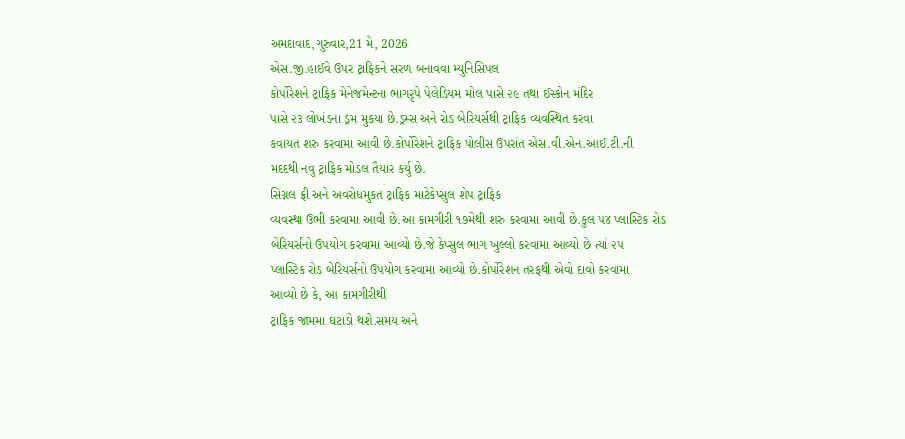અમદાવાદ,ગુરુવાર,21 મે, 2026
એસ.જી.હાઈવે ઉપર ટ્રાફિકને સરળ બનાવવા મ્યુનિસિપલ
કોર્પોરેશને ટ્રાફિક મેનેજમેન્ટના ભાગરૃપે પેલેડિયમ મોલ પાસે ૨૯ તથા ઈસ્કોન મંદિર
પાસે ૨૩ લોખંડના ડ્રમ મુકયા છે.ડ્રમ્સ અને રોડ બેરિયર્સથી ટ્રાફિક વ્યવસ્થિત કરવા
કવાયત શરુ કરવામા આવી છે.કોર્પોરેશને ટ્રાફિક પોલીસ ઉપરાંત એસ.વી.એન.આઈ.ટી.ની
મદદથી નવુ ટ્રાફિક મોડલ તૈયાર કર્યુ છે.
સિગ્નલ ફ્રી અને અવરોધમુકત ટ્રાફિક માટેકેપ્સુલ શેપ ટ્રાફિક
વ્યવસ્થા ઉભી કરવામા આવી છે.આ કામગીરી ૧૭મેથી શરુ કરવામા આવી છે.કુલ ૫૪ પ્લાસ્ટિક રોડ
બેરિયર્સનો ઉપયોગ કરવામા આવ્યો છે.જે કેપ્સુલ ભાગ ખુલ્લો કરવામા આવ્યો છે ત્યાં ૨૫
પ્લાસ્ટિક રોડ બેરિયર્સનો ઉપયોગ કરવામા આવ્યો છે.કોર્પોરેશન તરફથી એવો દાવો કરવામા
આવ્યો છે કે, આ કામગીરીથી
ટ્રાફિક જામમા ઘટાડો થશે.સમય અને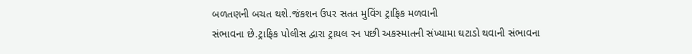બળતણની બચત થશે.જંકશન ઉપર સતત મુવિંગ ટ્રાફિક મળવાની
સંભાવના છે.ટ્રાફિક પોલીસ દ્વારા ટ્રાયલ રન પછી અકસ્માતની સંખ્યામા ઘટાડો થવાની સંભાવના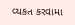વ્યકત કરવામા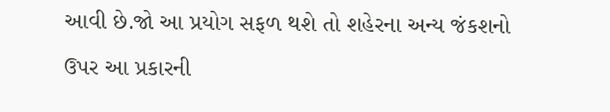આવી છે.જો આ પ્રયોગ સફળ થશે તો શહેરના અન્ય જંકશનો ઉપર આ પ્રકારની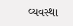વ્યવસ્થા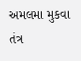અમલમા મુકવા તંત્ર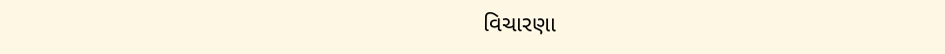વિચારણા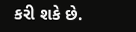કરી શકે છે.